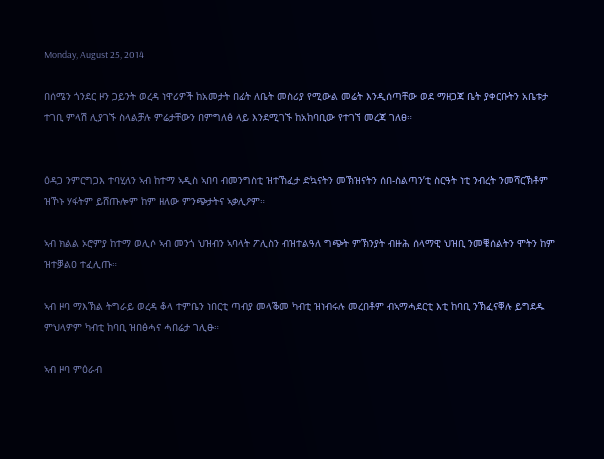Monday, August 25, 2014

በሰሜን ጎንደር ዞን ጋይንት ወረዳ ነዋሪዎች ከአመታት በፊት ለቤት መስሪያ የሚውል መሬት እንዲሰጣቸው ወደ ማዘጋጃ ቤት ያቀርቡትን አቤቱታ ተገቢ ምላሽ ሊያገኙ ስላልቻሉ ምሬታቸውን በምግለፅ ላይ እንደሚገኙ ከአከባቢው የተገኘ መረጃ ገለፀ።


ዕዳጋ ንምርግጋእ ተባሂለን ኣብ ከተማ ኣዲስ ኣበባ ብመንግስቲ ዝተኸፈታ ድኳናትን መኽዝናትን ሰበ-ስልጣን’ቲ ስርዓት ነቲ ንብረት ንመሻርኽቶም ዝኾኑ ሃፋትም ይሸጡሎም ከም ዘለው ምንጭታትና ኣቃሊዖም።

ኣብ ክልል ኦሮምያ ከተማ ወሊሶ ኣብ መንጎ ህዝብን ኣባላት ፖሊስን ብዝተልዓለ ግጭት ምኽንያት ብዙሕ ሰላማዊ ህዝቢ ንመቑሰልትን ሞትን ከም ዝተቓልዐ ተፈሊጡ።

ኣብ ዞባ ማእኽል ትግራይ ወረዳ ቆላ ተምቤን ነበርቲ ጣብያ መላቕመ ካብቲ ዝነብሩሉ መረበቶም ብኣማሓደርቲ እቲ ከባቢ ንኽፈናቐሉ ይግደዱ ምህላዎም ካብቲ ከባቢ ዝበፅሓና ሓበሬታ ገሊፁ።

ኣብ ዞባ ምዕራብ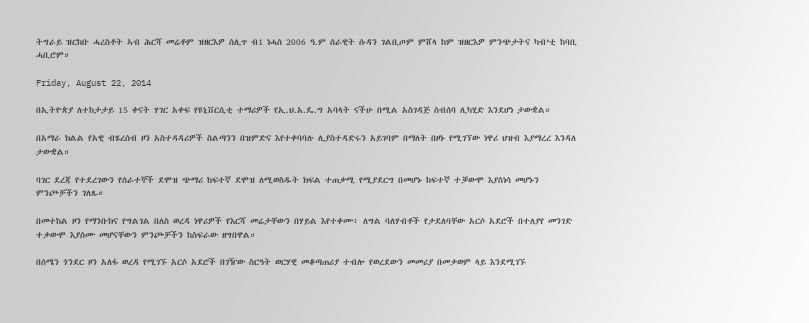ትግራይ ዝርከቡ ሓረስቶት ኣብ ሕርሻ መሬቶም ዝዘርእዎ ሰሊጥ ብ1 ነሓሰ 2006 ዓ.ም ሰራዊት ሱዳን ገልቢጦም ምሸላ ከም ዝዘርእዎ ምንጭታትና ካብ’ቲ ከባቢ ሓቢሮም።

Friday, August 22, 2014

በኢትዮጵያ ለተከታታይ 15 ቀናት ሃገር አቀፍ የዩኒቨርሲቲ ተማሪዎች የኢ.ህ.አ.ዴ.ግ አባላት ናችሁ በሚል አስገዳጅ ስብሰባ ሊካሂድ እንደሆነ ታውቋል።

በአማራ ክልል የአዊ ብሄረሰብ ዞን አስተዳዳሪዎች ስልጣንን በዝምድና እየተቀባባሉ ሊያስተዳድሩን አይገባም በማለት በዞኑ የሚገኘው ነዋሪ ህዝብ እያማረረ እንዳለ ታውቋል።

ባገር ደረጃ የተደረገውን የሰራተኞች ደሞዝ ጭማሪ ከፍተኛ ደሞዝ ለሚወስዱት ክፍል ተጠቃሚ የሚያደርግ በመሆኑ ከፍተኛ ተቓውሞ እያስነሳ መሆኑን ምንጮቻችን ገለጹ።

በመተከል ዞን የማንቡክና የግልገል በለስ ወረዳ ነዋሪዎች የእርሻ መሬታቸውን በሃይል እየተቀሙ፥ ለግል ባለሃብቶች የታደለባቸው አርሶ አደሮች በተለያየ መንገድ ተቃውሞ እያሰሙ መሆናቸውን ምንጮቻችን ከስፍራው ዘግበዋል።

በሰሜን ጎንደር ዞን አለፋ ወረዳ የሚገኙ አርሶ አደሮች በገዥው ስርዓት ወርሃዊ መቆጣጠሪያ ተብሎ የወረደውን መመሪያ በመቃወም ላይ እንደሚገኙ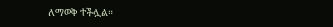ለማወቅ ተችሏል።